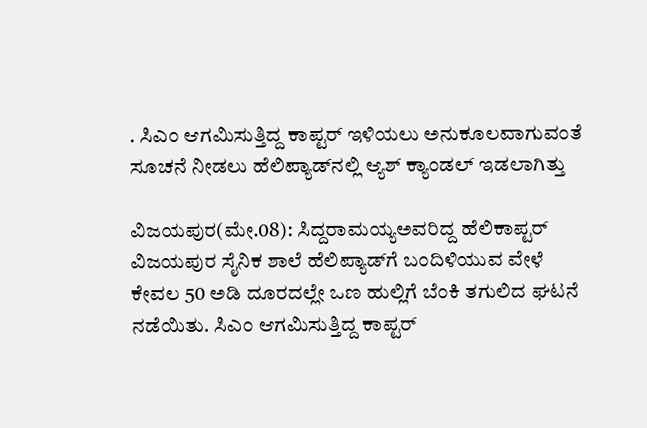. ಸಿಎಂ ಆಗಮಿಸುತ್ತಿದ್ದ ಕಾಪ್ಟರ್‌ ಇಳಿಯಲು ಅನುಕೂಲವಾಗುವಂತೆ ಸೂಚನೆ ನೀಡಲು ಹೆಲಿಪ್ಯಾಡ್‌ನಲ್ಲಿ ಆ್ಯಶ್‌ ಕ್ಯಾಂಡಲ್‌ ಇಡಲಾಗಿತ್ತು

ವಿಜಯಪುರ(ಮೇ.08): ಸಿದ್ದರಾಮಯ್ಯಅವರಿದ್ದ ಹೆಲಿಕಾಪ್ಟರ್‌ ವಿಜಯಪುರ ಸೈನಿಕ ಶಾಲೆ ಹೆಲಿಪ್ಯಾಡ್‌ಗೆ ಬಂದಿಳಿಯುವ ವೇಳೆ ಕೇವಲ 50 ಅಡಿ ದೂರದಲ್ಲೇ ಒಣ ಹುಲ್ಲಿಗೆ ಬೆಂಕಿ ತಗುಲಿದ ಘಟನೆ ನಡೆಯಿತು. ಸಿಎಂ ಆಗಮಿಸುತ್ತಿದ್ದ ಕಾಪ್ಟರ್‌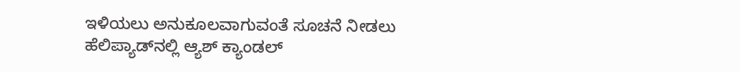ಇಳಿಯಲು ಅನುಕೂಲವಾಗುವಂತೆ ಸೂಚನೆ ನೀಡಲು ಹೆಲಿಪ್ಯಾಡ್‌ನಲ್ಲಿ ಆ್ಯಶ್‌ ಕ್ಯಾಂಡಲ್‌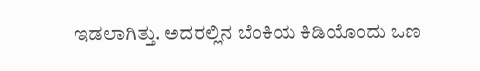ಇಡಲಾಗಿತ್ತು. ಅದರಲ್ಲಿನ ಬೆಂಕಿಯ ಕಿಡಿಯೊಂದು ಒಣ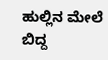ಹುಲ್ಲಿನ ಮೇಲೆ ಬಿದ್ದ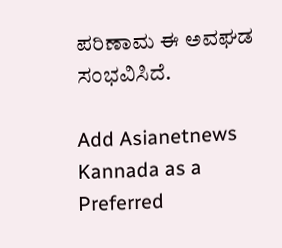ಪರಿಣಾಮ ಈ ಅವಘಡ ಸಂಭವಿಸಿದೆ.

Add Asianetnews Kannada as a Preferred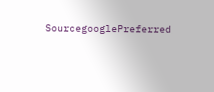SourcegooglePreferred